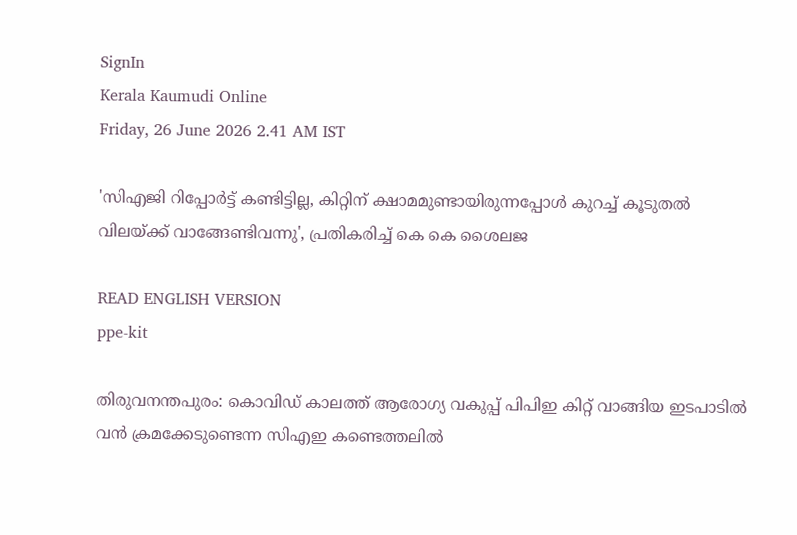SignIn
Kerala Kaumudi Online
Friday, 26 June 2026 2.41 AM IST

'സിഎജി റിപ്പോർട്ട് കണ്ടിട്ടില്ല, കിറ്റിന് ക്ഷാമമുണ്ടായിരുന്നപ്പോൾ കുറച്ച് കൂടുതൽ വിലയ്‌‌ക്ക് വാങ്ങേണ്ടിവന്നു', പ്രതികരിച്ച് കെ കെ ശൈലജ

READ ENGLISH VERSION
ppe-kit

തിരുവനന്തപുരം: കൊവിഡ് കാലത്ത് ആരോഗ്യ വകുപ്പ് പിപിഇ കിറ്റ് വാങ്ങിയ ഇടപാടിൽ വൻ ക്രമക്കേടുണ്ടെന്ന സിഎഇ കണ്ടെത്തലിൽ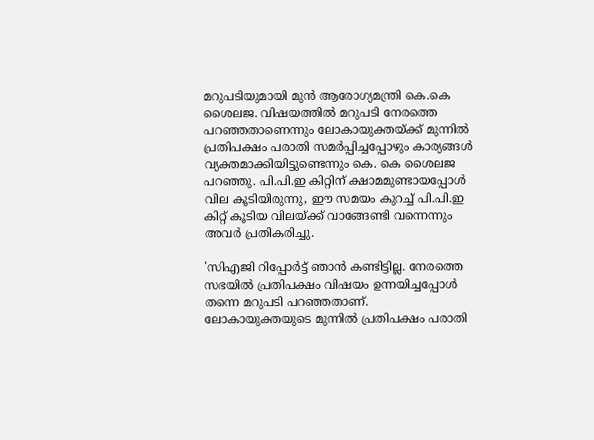മറുപടിയുമായി മുൻ ആരോഗ്യമന്ത്രി കെ.കെ ശൈലജ. വിഷയത്തിൽ മറുപടി നേരത്തെ പറഞ്ഞതാണെന്നും ലോകായുക്തയ്‌‌ക്ക് മുന്നിൽ പ്രതിപക്ഷം പരാതി സമർപ്പിച്ചപ്പോഴും കാര്യങ്ങൾ വ്യക്തമാക്കിയിട്ടുണ്ടെന്നും കെ. കെ ശൈലജ പറഞ്ഞു. പി.പി.ഇ കിറ്റിന് ക്ഷാമമുണ്ടായപ്പോൾ വില കൂടിയിരുന്നു, ഈ സമയം കുറച്ച് പി.പി.ഇ കിറ്റ് കൂടിയ വിലയ്‌ക്ക് വാങ്ങേണ്ടി വന്നെന്നും അവർ പ്രതികരിച്ചു.

'സിഎജി റിപ്പോർട്ട് ഞാൻ കണ്ടിട്ടില്ല. നേരത്തെ സഭയിൽ പ്രതിപക്ഷം വിഷയം ഉന്നയിച്ചപ്പോൾ തന്നെ മറുപടി പറഞ്ഞതാണ്. ലോകായുക്തയുടെ മുന്നിൽ പ്രതിപക്ഷം പരാതി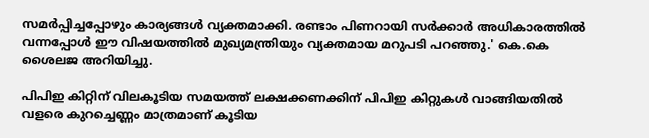സമർ‌പ്പിച്ചപ്പോഴും കാര്യങ്ങൾ വ്യക്തമാക്കി. രണ്ടാം പിണറായി സർക്കാർ അധികാരത്തിൽ വന്നപ്പോൾ ഈ വിഷയത്തിൽ മുഖ്യമന്ത്രിയും വ്യക്തമായ മറുപടി പറഞ്ഞു.' കെ.കെ ശൈലജ അറിയിച്ചു.

പിപിഇ കിറ്റിന് വിലകൂടിയ സമയത്ത് ലക്ഷക്കണക്കിന് പിപിഇ കിറ്റുകൾ വാങ്ങിയതിൽ വളരെ കുറച്ചെണ്ണം മാത്രമാണ് കൂടിയ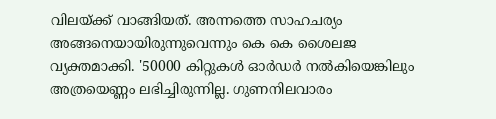വിലയ്‌ക്ക് വാങ്ങിയത്. അന്നത്തെ സാഹചര്യം അങ്ങനെയായിരുന്നുവെന്നും കെ കെ ശൈലജ വ്യക്തമാക്കി. '50000 കിറ്റുകൾ ഓർഡർ നൽകിയെങ്കിലും അത്രയെണ്ണം ലഭിച്ചിരുന്നില്ല. ഗുണനിലവാരം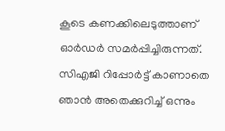കൂടെ കണക്കിലെടുത്താണ് ഓർഡർ സമർപ്പിച്ചിരുന്നത്. സിഎജി റിപ്പോർട്ട് കാണാതെ ഞാൻ അതെക്കുറിച്ച് ഒന്നും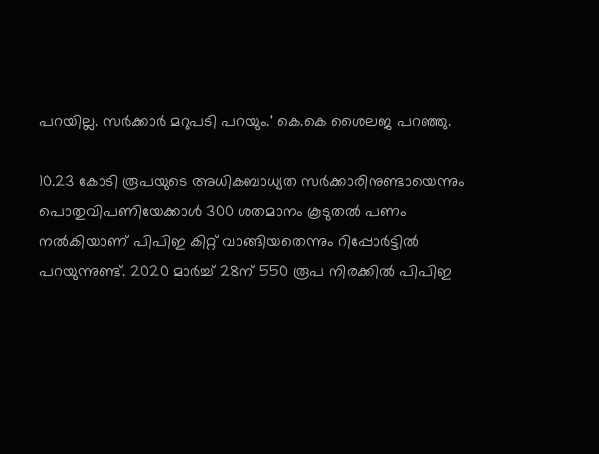പറയില്ല. സർക്കാർ മറുപടി പറയും.' കെ.കെ ശൈലജ പറഞ്ഞു.

10.23 കോടി രൂപയുടെ അധികബാധ്യത സർക്കാരിനുണ്ടായെന്നും പൊതുവിപണിയേക്കാൾ 300 ശതമാനം കൂടുതൽ പണം നൽകിയാണ് പിപിഇ കിറ്റ് വാങ്ങിയതെന്നും റിപ്പോർട്ടിൽ പറയുന്നുണ്ട്. 2020 മാർച്ച് 28ന് 550 രൂപ നിരക്കിൽ പിപിഇ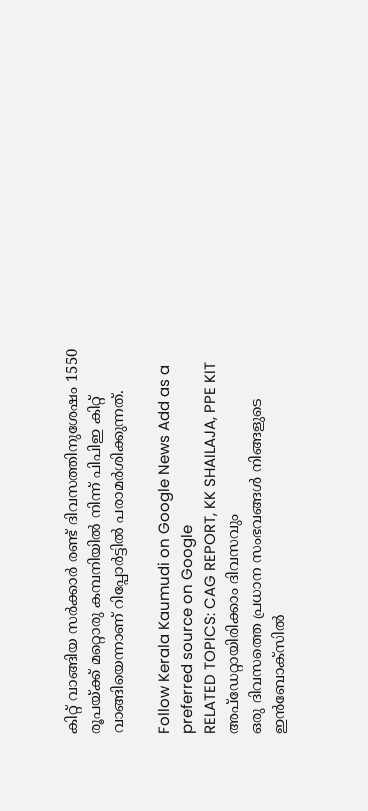കിറ്റ് വാങ്ങിയ സർക്കാർ രണ്ട് ദിവസത്തിനുശേഷം 1550 രൂപയ്ക്ക് മറ്റൊരു കമ്പനിയിൽ നിന്ന് പിപിഇ കിറ്റ് വാങ്ങിയെന്നാണ് റിപ്പോർട്ടിൽ പരാമർശിക്കുന്നത്.

Follow Kerala Kaumudi on Google News Add as a preferred source on Google
RELATED TOPICS: CAG REPORT, KK SHAILAJA, PPE KIT
അപ്ഡേറ്റായിരിക്കാം ദിവസവും
ഒരു ദിവസത്തെ പ്രധാന സംഭവങ്ങൾ നിങ്ങളുടെ ഇൻബോക്സിൽ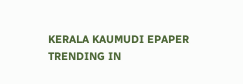KERALA KAUMUDI EPAPER
TRENDING IN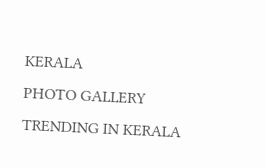KERALA
PHOTO GALLERY
TRENDING IN KERALA